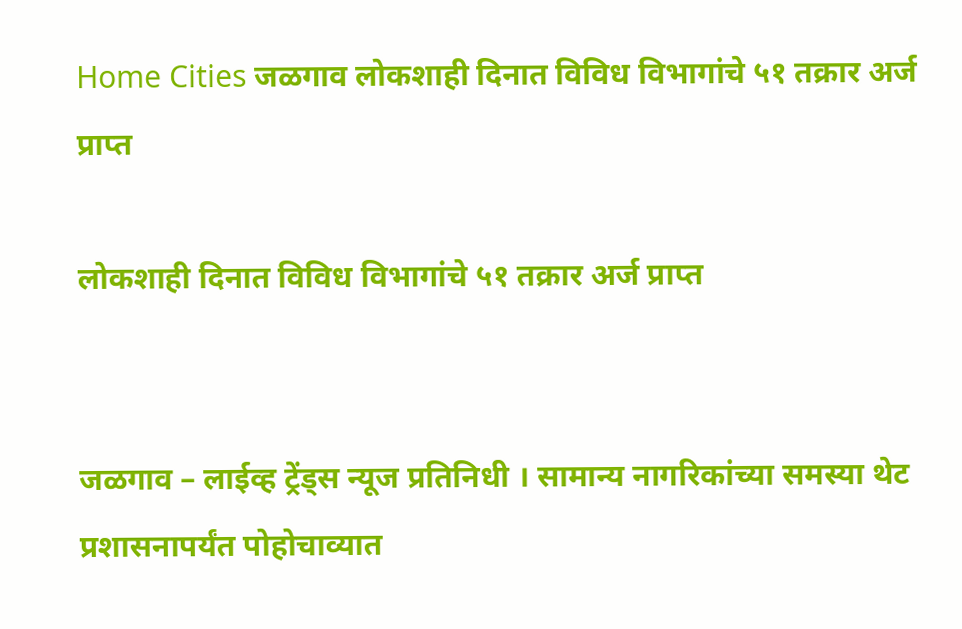Home Cities जळगाव लोकशाही दिनात विविध विभागांचे ५१ तक्रार अर्ज प्राप्त

लोकशाही दिनात विविध विभागांचे ५१ तक्रार अर्ज प्राप्त


जळगाव – लाईव्ह ट्रेंड्स न्यूज प्रतिनिधी । सामान्य नागरिकांच्या समस्या थेट प्रशासनापर्यंत पोहोचाव्यात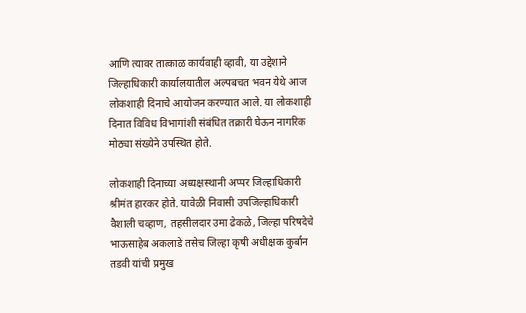आणि त्यावर तात्काळ कार्यवाही व्हावी, या उद्देशाने जिल्हाधिकारी कार्यालयातील अल्पबचत भवन येथे आज लोकशाही दिनाचे आयोजन करण्यात आले. या लोकशाही दिनात विविध विभागांशी संबंधित तक्रारी घेऊन नागरिक मोठ्या संख्येने उपस्थित होते.

लोकशाही दिनाच्या अध्यक्षस्थानी अप्पर जिल्हाधिकारी श्रीमंत हारकर होते. यावेळी निवासी उपजिल्हाधिकारी वैशाली चव्हाण, तहसीलदार उमा ढेकळे, जिल्हा परिषदेचे भाऊसाहेब अकलाडे तसेच जिल्हा कृषी अधीक्षक कुर्बान तडवी यांची प्रमुख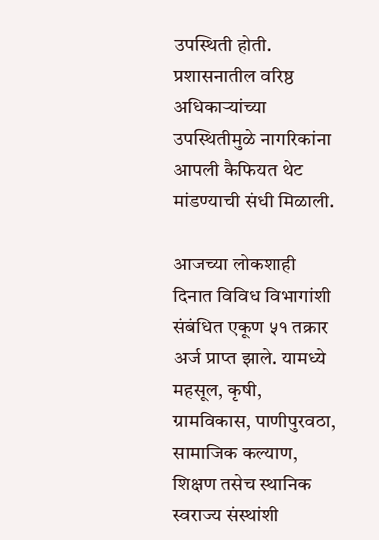उपस्थिती होती. प्रशासनातील वरिष्ठ अधिकाऱ्यांच्या उपस्थितीमुळे नागरिकांना आपली कैफियत थेट मांडण्याची संधी मिळाली.

आजच्या लोकशाही दिनात विविध विभागांशी संबंधित एकूण ५१ तक्रार अर्ज प्राप्त झाले. यामध्ये महसूल, कृषी, ग्रामविकास, पाणीपुरवठा, सामाजिक कल्याण, शिक्षण तसेच स्थानिक स्वराज्य संस्थांशी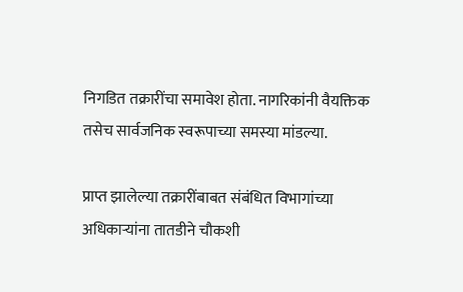निगडित तक्रारींचा समावेश होता. नागरिकांनी वैयक्तिक तसेच सार्वजनिक स्वरूपाच्या समस्या मांडल्या.

प्राप्त झालेल्या तक्रारींबाबत संबंधित विभागांच्या अधिकाऱ्यांना तातडीने चौकशी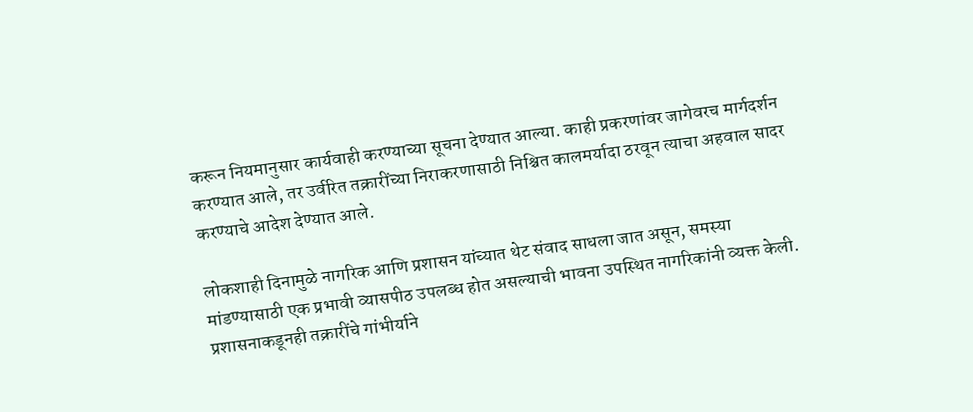करून नियमानुसार कार्यवाही करण्याच्या सूचना देण्यात आल्या. काही प्रकरणांवर जागेवरच मार्गदर्शन करण्यात आले, तर उर्वरित तक्रारींच्या निराकरणासाठी निश्चित कालमर्यादा ठरवून त्याचा अहवाल सादर करण्याचे आदेश देण्यात आले.

लोकशाही दिनामुळे नागरिक आणि प्रशासन यांच्यात थेट संवाद साधला जात असून, समस्या मांडण्यासाठी एक प्रभावी व्यासपीठ उपलब्ध होत असल्याची भावना उपस्थित नागरिकांनी व्यक्त केली. प्रशासनाकडूनही तक्रारींचे गांभीर्याने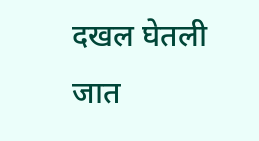दखल घेतली जात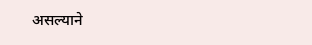असल्याने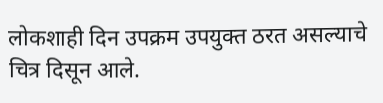लोकशाही दिन उपक्रम उपयुक्त ठरत असल्याचे चित्र दिसून आले.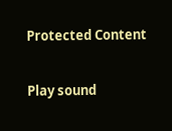Protected Content

Play sound